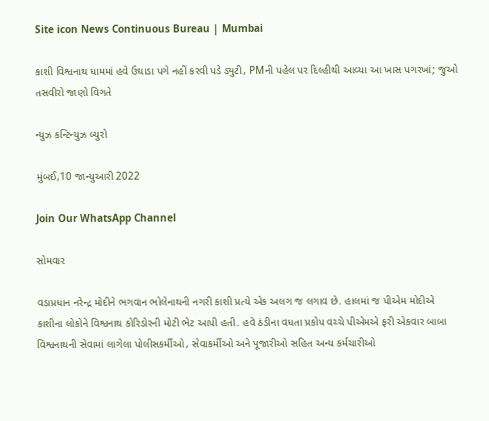Site icon News Continuous Bureau | Mumbai

કાશી વિશ્વનાથ ધામમાં હવે ઉઘાડા પગે નહીં કરવી પડે ડ્યુટી, PMની પહેલ પર દિલ્હીથી આવ્યા આ ખાસ પગરખાં; જુઓ તસવીરો જાણો વિગતે

ન્યુઝ કન્ટિન્યુઝ બ્યુરો

મુંબઈ,10 જાન્યુઆરી 2022

Join Our WhatsApp Channel

સોમવાર

વડાપ્રધાન નરેન્દ્ર મોદીને ભગવાન ભોલેનાથની નગરી કાશી પ્રત્યે એક અલગ જ લગાવ છે. હાલમાં જ પીએમ મોદીએ કાશીના લોકોને વિશ્વનાથ કોરિડોરની મોટી ભેટ આપી હતી. હવે ઠંડીના વધતા પ્રકોપ વચ્ચે પીએમએ ફરી એકવાર બાબા વિશ્વનાથની સેવામાં લાગેલા પોલીસકર્મીઓ, સેવાકર્મીઓ અને પૂજારીઓ સહિત અન્ય કર્મચારીઓ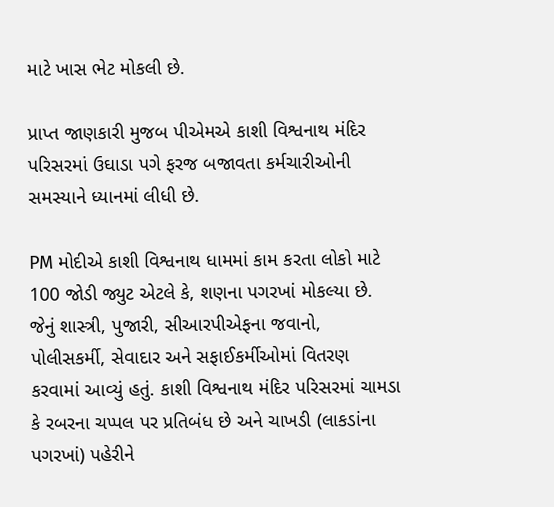માટે ખાસ ભેટ મોકલી છે.

પ્રાપ્ત જાણકારી મુજબ પીએમએ કાશી વિશ્વનાથ મંદિર પરિસરમાં ઉઘાડા પગે ફરજ બજાવતા કર્મચારીઓની સમસ્યાને ધ્યાનમાં લીધી છે.

PM મોદીએ કાશી વિશ્વનાથ ધામમાં કામ કરતા લોકો માટે 100 જોડી જ્યુટ એટલે કે, શણના પગરખાં મોકલ્યા છે. જેનું શાસ્ત્રી, પુજારી, સીઆરપીએફના જવાનો, પોલીસકર્મી, સેવાદાર અને સફાઈકર્મીઓમાં વિતરણ કરવામાં આવ્યું હતું. કાશી વિશ્વનાથ મંદિર પરિસરમાં ચામડા કે રબરના ચપ્પલ પર પ્રતિબંધ છે અને ચાખડી (લાકડાંના પગરખાં) પહેરીને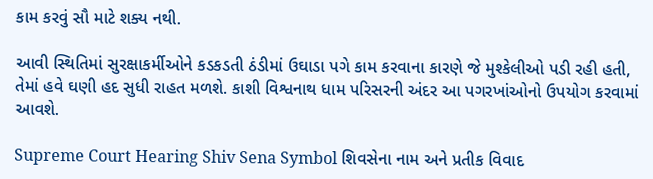કામ કરવું સૌ માટે શક્ય નથી.

આવી સ્થિતિમાં સુરક્ષાકર્મીઓને કડકડતી ઠંડીમાં ઉઘાડા પગે કામ કરવાના કારણે જે મુશ્કેલીઓ પડી રહી હતી, તેમાં હવે ઘણી હદ સુધી રાહત મળશે. કાશી વિશ્વનાથ ધામ પરિસરની અંદર આ પગરખાંઓનો ઉપયોગ કરવામાં આવશે.

Supreme Court Hearing Shiv Sena Symbol શિવસેના નામ અને પ્રતીક વિવાદ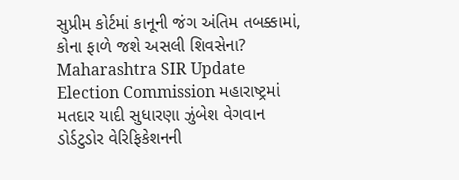સુપ્રીમ કોર્ટમાં કાનૂની જંગ અંતિમ તબક્કામાં, કોના ફાળે જશે અસલી શિવસેના?
Maharashtra SIR Update Election Commission મહારાષ્ટ્રમાં મતદાર યાદી સુધારણા ઝુંબેશ વેગવાન ડોર્ડટુડોર વેરિફિકેશનની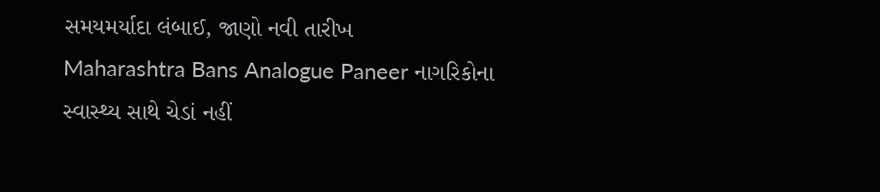સમયમર્યાદા લંબાઈ, જાણો નવી તારીખ
Maharashtra Bans Analogue Paneer નાગરિકોના સ્વાસ્થ્ય સાથે ચેડાં નહીં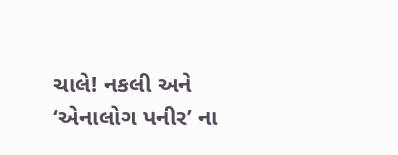ચાલે! નકલી અને ‘એનાલોગ પનીર’ ના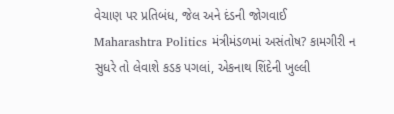વેચાણ પર પ્રતિબંધ, જેલ અને દંડની જોગવાઈ
Maharashtra Politics મંત્રીમંડળમાં અસંતોષ? કામગીરી ન સુધરે તો લેવાશે કડક પગલાં, એકનાથ શિંદેની ખુલ્લી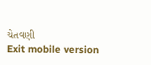ચેતવણી
Exit mobile version